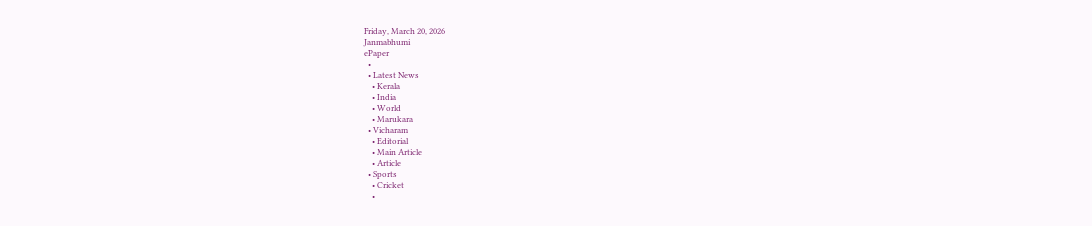Friday, March 20, 2026
Janmabhumi
ePaper
  •
  • Latest News
    • Kerala
    • India
    • World
    • Marukara
  • Vicharam
    • Editorial
    • Main Article
    • Article
  • Sports
    • Cricket
    •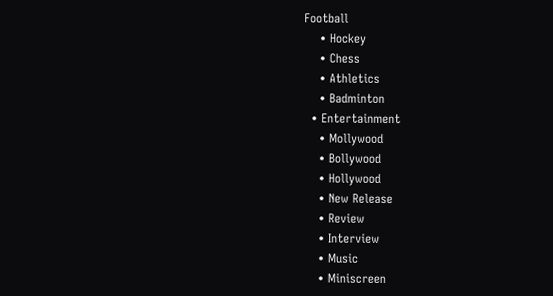Football
    • Hockey
    • Chess
    • Athletics
    • Badminton
  • Entertainment
    • Mollywood
    • Bollywood
    • Hollywood
    • New Release
    • Review
    • Interview
    • Music
    • Miniscreen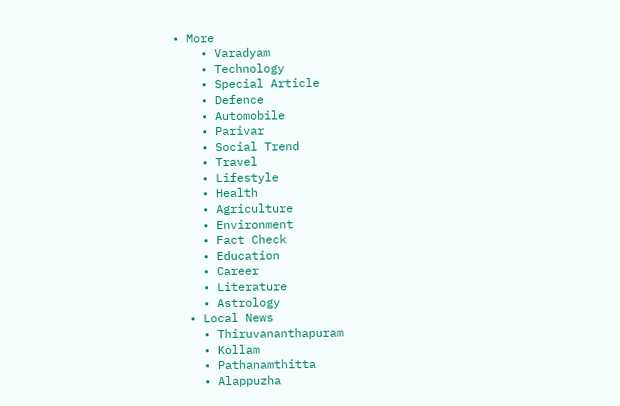• More
    • Varadyam
    • Technology
    • Special Article
    • Defence
    • Automobile
    • Parivar
    • Social Trend
    • Travel
    • Lifestyle
    • Health
    • Agriculture
    • Environment
    • Fact Check
    • Education
    • Career
    • Literature
    • Astrology
  • Local News
    • Thiruvananthapuram
    • Kollam
    • Pathanamthitta
    • Alappuzha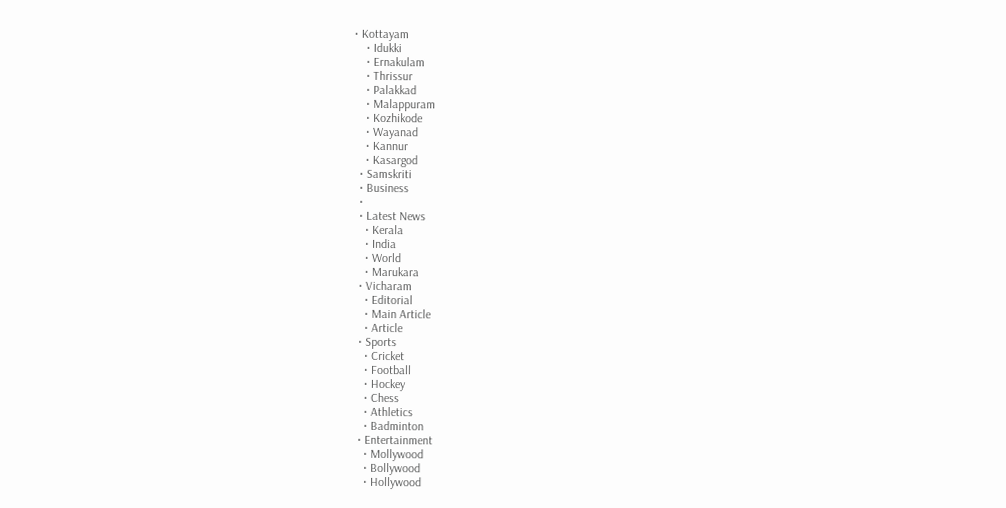• Kottayam
    • Idukki
    • Ernakulam
    • Thrissur
    • Palakkad
    • Malappuram
    • Kozhikode
    • Wayanad
    • Kannur
    • Kasargod
  • Samskriti
  • Business
  •
  • Latest News
    • Kerala
    • India
    • World
    • Marukara
  • Vicharam
    • Editorial
    • Main Article
    • Article
  • Sports
    • Cricket
    • Football
    • Hockey
    • Chess
    • Athletics
    • Badminton
  • Entertainment
    • Mollywood
    • Bollywood
    • Hollywood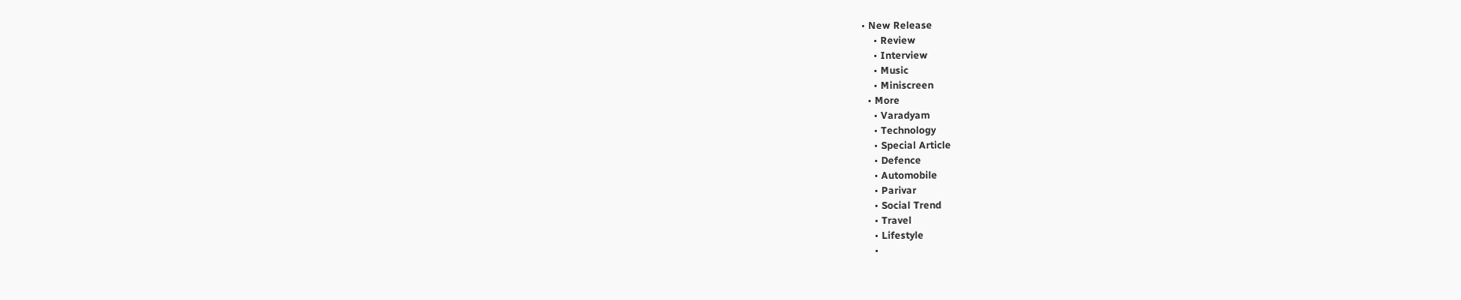• New Release
    • Review
    • Interview
    • Music
    • Miniscreen
  • More
    • Varadyam
    • Technology
    • Special Article
    • Defence
    • Automobile
    • Parivar
    • Social Trend
    • Travel
    • Lifestyle
    •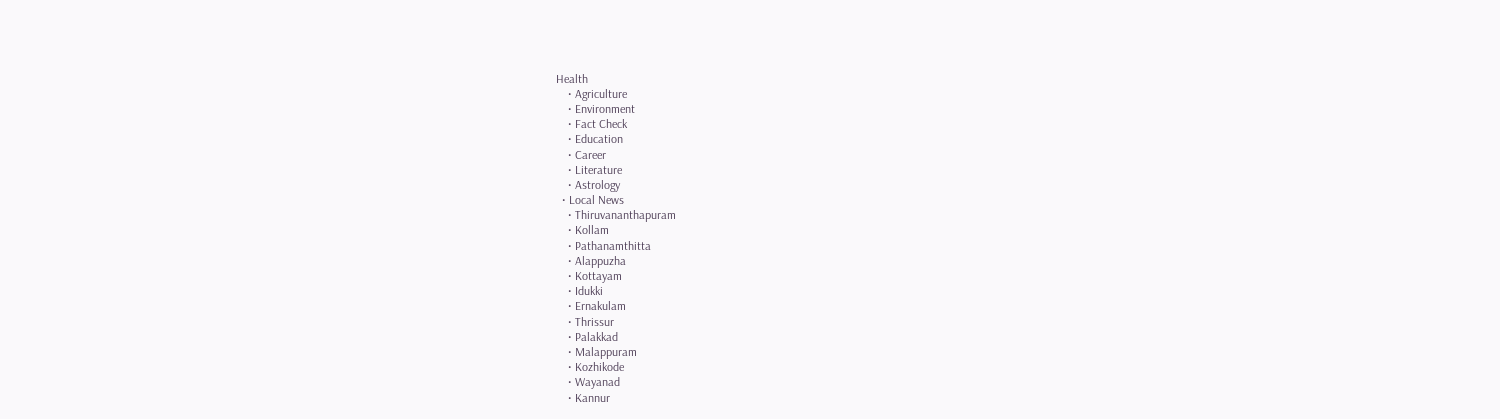Health
    • Agriculture
    • Environment
    • Fact Check
    • Education
    • Career
    • Literature
    • Astrology
  • Local News
    • Thiruvananthapuram
    • Kollam
    • Pathanamthitta
    • Alappuzha
    • Kottayam
    • Idukki
    • Ernakulam
    • Thrissur
    • Palakkad
    • Malappuram
    • Kozhikode
    • Wayanad
    • Kannur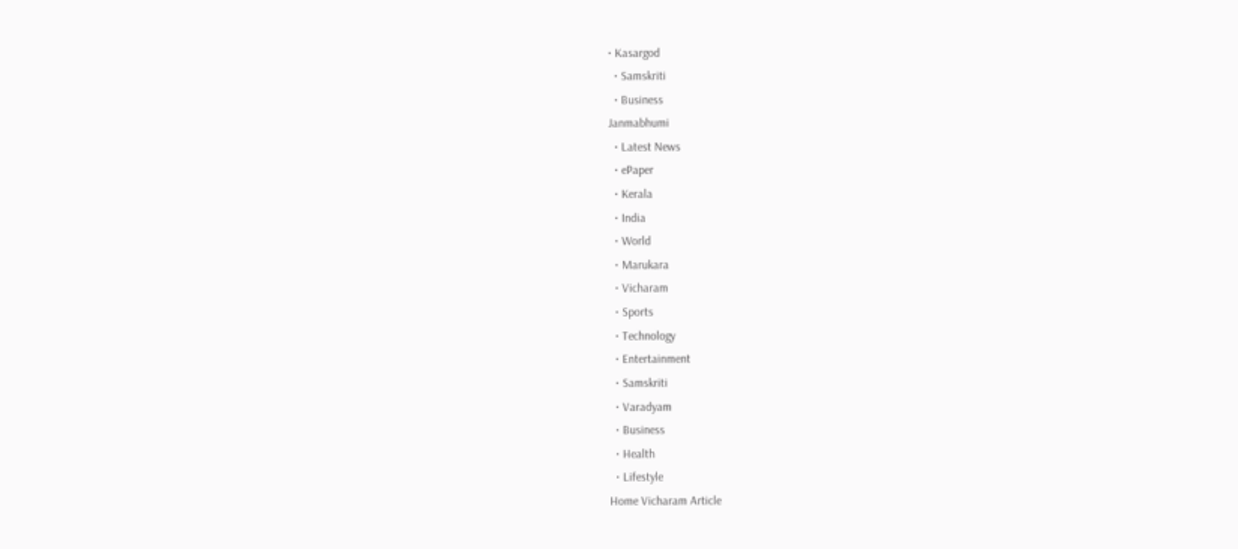• Kasargod
  • Samskriti
  • Business
Janmabhumi
  • Latest News
  • ePaper
  • Kerala
  • India
  • World
  • Marukara
  • Vicharam
  • Sports
  • Technology
  • Entertainment
  • Samskriti
  • Varadyam
  • Business
  • Health
  • Lifestyle
Home Vicharam Article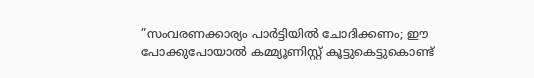”സംവരണക്കാര്യം പാര്‍ട്ടിയില്‍ ചോദിക്കണം; ഈ പോക്കുപോയാല്‍ കമ്മ്യൂണിസ്റ്റ് കൂട്ടുകെട്ടുകൊണ്ട്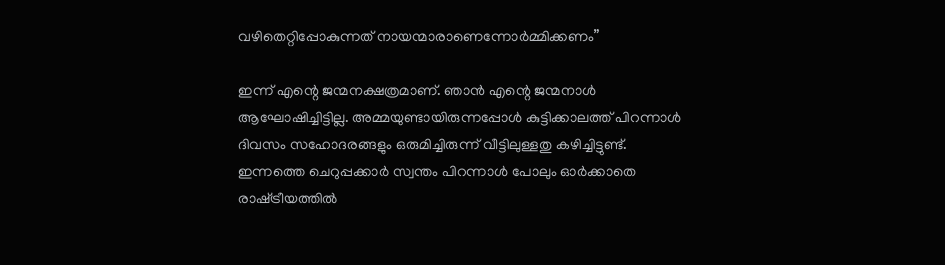വഴിതെറ്റിപ്പോകുന്നത് നായന്മാരാണെന്നോര്‍മ്മിക്കണം”

ഇന്ന് എന്റെ ജന്മനക്ഷത്രമാണ്. ഞാന്‍ എന്റെ ജന്മനാള്‍ ആഘോഷിച്ചിട്ടില്ല. അമ്മയുണ്ടായിരുന്നപ്പോള്‍ കുട്ടിക്കാലത്ത് പിറന്നാള്‍ ദിവസം സഹോദരങ്ങളും ഒരുമിച്ചിരുന്ന് വീട്ടിലുള്ളതു കഴിച്ചിട്ടുണ്ട്. ഇന്നത്തെ ചെറുപ്പക്കാര്‍ സ്വന്തം പിറന്നാള്‍ പോലും ഓര്‍ക്കാതെ രാഷ്‌ട്രീയത്തില്‍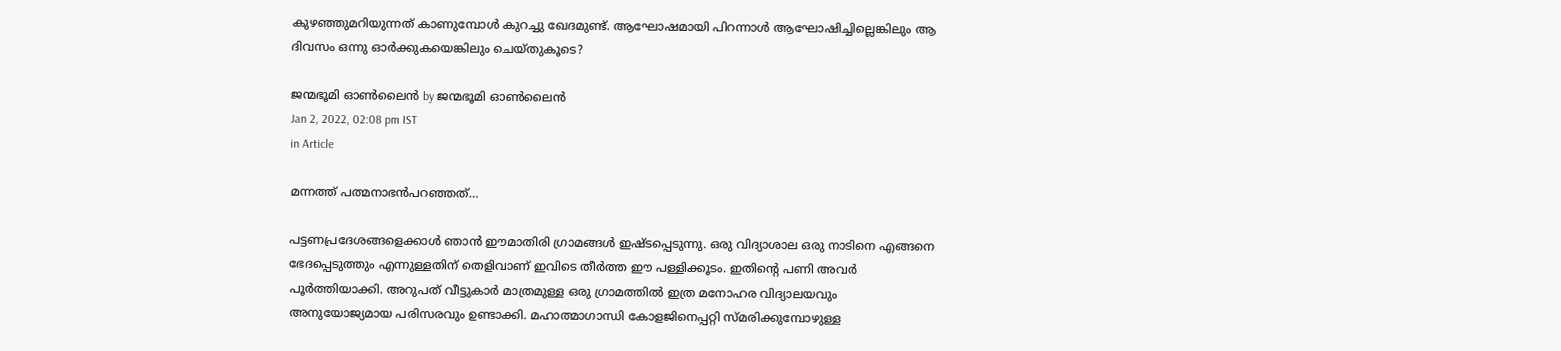കുഴഞ്ഞുമറിയുന്നത് കാണുമ്പോള്‍ കുറച്ചു ഖേദമുണ്ട്. ആഘോഷമായി പിറന്നാള്‍ ആഘോഷിച്ചില്ലെങ്കിലും ആ ദിവസം ഒന്നു ഓര്‍ക്കുകയെങ്കിലും ചെയ്തുകൂടെ?

ജന്മഭൂമി ഓണ്‍ലൈന്‍ by ജന്മഭൂമി ഓണ്‍ലൈന്‍
Jan 2, 2022, 02:08 pm IST
in Article

മന്നത്ത് പത്മനാഭന്‍പറഞ്ഞത്…

പട്ടണപ്രദേശങ്ങളെക്കാള്‍ ഞാന്‍ ഈമാതിരി ഗ്രാമങ്ങള്‍ ഇഷ്ടപ്പെടുന്നു. ഒരു വിദ്യാശാല ഒരു നാടിനെ എങ്ങനെ ഭേദപ്പെടുത്തും എന്നുള്ളതിന് തെളിവാണ് ഇവിടെ തീര്‍ത്ത ഈ പള്ളിക്കൂടം. ഇതിന്റെ പണി അവര്‍ പൂര്‍ത്തിയാക്കി. അറുപത് വീട്ടുകാര്‍ മാത്രമുള്ള ഒരു ഗ്രാമത്തില്‍ ഇത്ര മനോഹര വിദ്യാലയവും അനുയോജ്യമായ പരിസരവും ഉണ്ടാക്കി. മഹാത്മാഗാന്ധി കോളജിനെപ്പറ്റി സ്മരിക്കുമ്പോഴുള്ള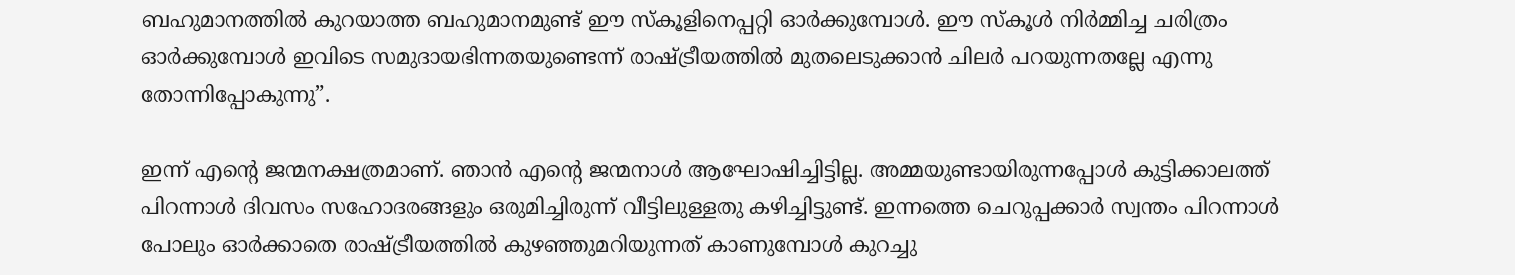ബഹുമാനത്തില്‍ കുറയാത്ത ബഹുമാനമുണ്ട് ഈ സ്‌കൂളിനെപ്പറ്റി ഓര്‍ക്കുമ്പോള്‍. ഈ സ്‌കൂള്‍ നിര്‍മ്മിച്ച ചരിത്രം ഓര്‍ക്കുമ്പോള്‍ ഇവിടെ സമുദായഭിന്നതയുണ്ടെന്ന് രാഷ്‌ട്രീയത്തില്‍ മുതലെടുക്കാന്‍ ചിലര്‍ പറയുന്നതല്ലേ എന്നു തോന്നിപ്പോകുന്നു”.

ഇന്ന് എന്റെ ജന്മനക്ഷത്രമാണ്. ഞാന്‍ എന്റെ ജന്മനാള്‍ ആഘോഷിച്ചിട്ടില്ല. അമ്മയുണ്ടായിരുന്നപ്പോള്‍ കുട്ടിക്കാലത്ത് പിറന്നാള്‍ ദിവസം സഹോദരങ്ങളും ഒരുമിച്ചിരുന്ന് വീട്ടിലുള്ളതു കഴിച്ചിട്ടുണ്ട്. ഇന്നത്തെ ചെറുപ്പക്കാര്‍ സ്വന്തം പിറന്നാള്‍ പോലും ഓര്‍ക്കാതെ രാഷ്‌ട്രീയത്തില്‍ കുഴഞ്ഞുമറിയുന്നത് കാണുമ്പോള്‍ കുറച്ചു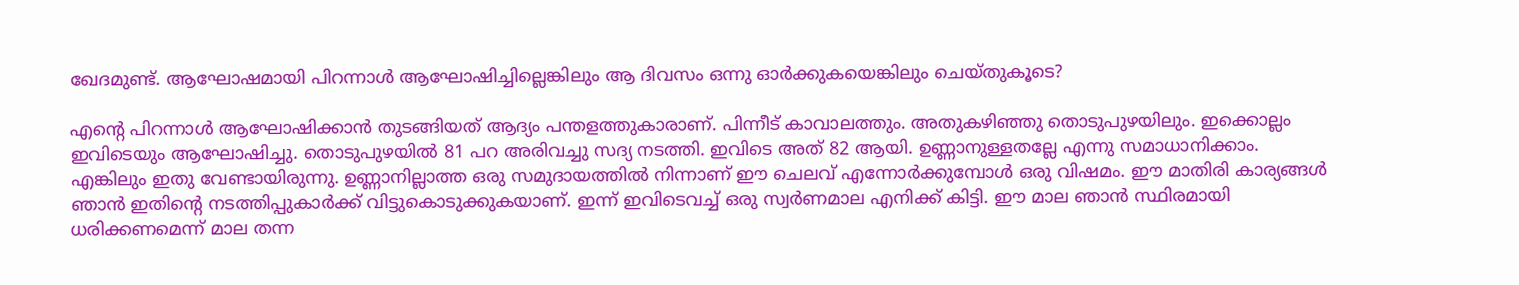ഖേദമുണ്ട്. ആഘോഷമായി പിറന്നാള്‍ ആഘോഷിച്ചില്ലെങ്കിലും ആ ദിവസം ഒന്നു ഓര്‍ക്കുകയെങ്കിലും ചെയ്തുകൂടെ?

എന്റെ പിറന്നാള്‍ ആഘോഷിക്കാന്‍ തുടങ്ങിയത് ആദ്യം പന്തളത്തുകാരാണ്. പിന്നീട് കാവാലത്തും. അതുകഴിഞ്ഞു തൊടുപുഴയിലും. ഇക്കൊല്ലം ഇവിടെയും ആഘോഷിച്ചു. തൊടുപുഴയില്‍ 81 പറ അരിവച്ചു സദ്യ നടത്തി. ഇവിടെ അത് 82 ആയി. ഉണ്ണാനുള്ളതല്ലേ എന്നു സമാധാനിക്കാം. എങ്കിലും ഇതു വേണ്ടായിരുന്നു. ഉണ്ണാനില്ലാത്ത ഒരു സമുദായത്തില്‍ നിന്നാണ് ഈ ചെലവ് എന്നോര്‍ക്കുമ്പോള്‍ ഒരു വിഷമം. ഈ മാതിരി കാര്യങ്ങള്‍ ഞാന്‍ ഇതിന്റെ നടത്തിപ്പുകാര്‍ക്ക് വിട്ടുകൊടുക്കുകയാണ്. ഇന്ന് ഇവിടെവച്ച് ഒരു സ്വര്‍ണമാല എനിക്ക് കിട്ടി. ഈ മാല ഞാന്‍ സ്ഥിരമായി ധരിക്കണമെന്ന് മാല തന്ന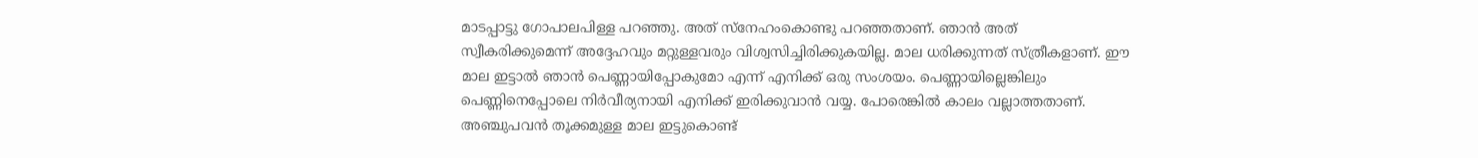മാടപ്പാട്ടു ഗോപാലപിള്ള പറഞ്ഞു. അത് സ്‌നേഹംകൊണ്ടു പറഞ്ഞതാണ്. ഞാന്‍ അത് സ്വീകരിക്കുമെന്ന് അദ്ദേഹവും മറ്റുള്ളവരും വിശ്വസിച്ചിരിക്കുകയില്ല. മാല ധരിക്കുന്നത് സ്ത്രീകളാണ്. ഈ മാല ഇട്ടാല്‍ ഞാന്‍ പെണ്ണായിപ്പോകുമോ എന്ന് എനിക്ക് ഒരു സംശയം. പെണ്ണായില്ലെങ്കിലും പെണ്ണിനെപ്പോലെ നിര്‍വീര്യനായി എനിക്ക് ഇരിക്കുവാന്‍ വയ്യ. പോരെങ്കില്‍ കാലം വല്ലാത്തതാണ്. അഞ്ചുപവന്‍ തൂക്കമുള്ള മാല ഇട്ടുകൊണ്ട്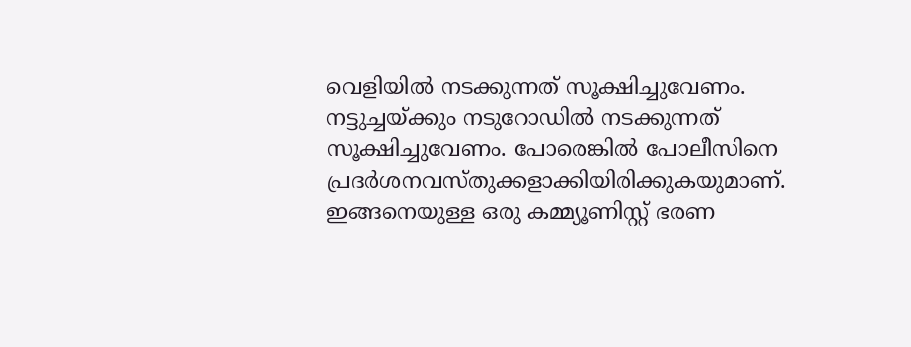വെളിയില്‍ നടക്കുന്നത് സൂക്ഷിച്ചുവേണം. നട്ടുച്ചയ്‌ക്കും നടുറോഡില്‍ നടക്കുന്നത് സൂക്ഷിച്ചുവേണം. പോരെങ്കില്‍ പോലീസിനെ പ്രദര്‍ശനവസ്തുക്കളാക്കിയിരിക്കുകയുമാണ്. ഇങ്ങനെയുള്ള ഒരു കമ്മ്യൂണിസ്റ്റ് ഭരണ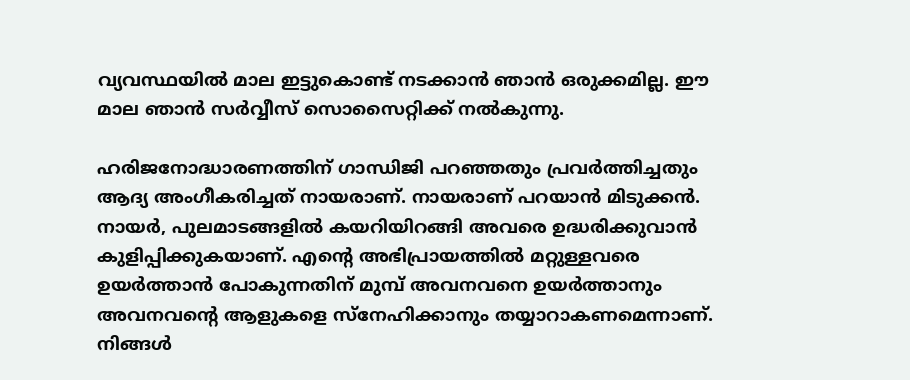വ്യവസ്ഥയില്‍ മാല ഇട്ടുകൊണ്ട് നടക്കാന്‍ ഞാന്‍ ഒരുക്കമില്ല. ഈ മാല ഞാന്‍ സര്‍വ്വീസ് സൊസൈറ്റിക്ക് നല്‍കുന്നു.

ഹരിജനോദ്ധാരണത്തിന് ഗാന്ധിജി പറഞ്ഞതും പ്രവര്‍ത്തിച്ചതും ആദ്യ അംഗീകരിച്ചത് നായരാണ്. നായരാണ് പറയാന്‍ മിടുക്കന്‍. നായര്‍, പുലമാടങ്ങളില്‍ കയറിയിറങ്ങി അവരെ ഉദ്ധരിക്കുവാന്‍ കുളിപ്പിക്കുകയാണ്. എന്റെ അഭിപ്രായത്തില്‍ മറ്റുള്ളവരെ ഉയര്‍ത്താന്‍ പോകുന്നതിന് മുമ്പ് അവനവനെ ഉയര്‍ത്താനും അവനവന്റെ ആളുകളെ സ്‌നേഹിക്കാനും തയ്യാറാകണമെന്നാണ്. നിങ്ങള്‍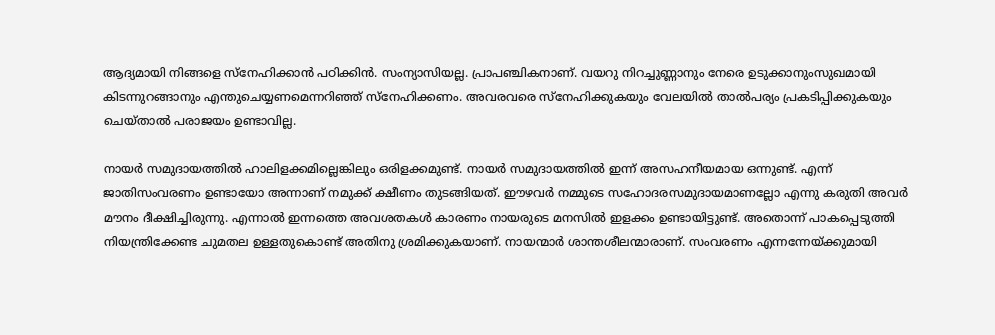ആദ്യമായി നിങ്ങളെ സ്‌നേഹിക്കാന്‍ പഠിക്കിന്‍. സംന്യാസിയല്ല. പ്രാപഞ്ചികനാണ്. വയറു നിറച്ചുണ്ണാനും നേരെ ഉടുക്കാനുംസുഖമായി കിടന്നുറങ്ങാനും എന്തുചെയ്യണമെന്നറിഞ്ഞ് സ്‌നേഹിക്കണം. അവരവരെ സ്‌നേഹിക്കുകയും വേലയില്‍ താല്‍പര്യം പ്രകടിപ്പിക്കുകയും ചെയ്താല്‍ പരാജയം ഉണ്ടാവില്ല.

നായര്‍ സമുദായത്തില്‍ ഹാലിളക്കമില്ലെങ്കിലും ഒരിളക്കമുണ്ട്. നായര്‍ സമുദായത്തില്‍ ഇന്ന് അസഹനീയമായ ഒന്നുണ്ട്. എന്ന് ജാതിസംവരണം ഉണ്ടായോ അന്നാണ് നമുക്ക് ക്ഷീണം തുടങ്ങിയത്. ഈഴവര്‍ നമ്മുടെ സഹോദരസമുദായമാണല്ലോ എന്നു കരുതി അവര്‍ മൗനം ദീക്ഷിച്ചിരുന്നു. എന്നാല്‍ ഇന്നത്തെ അവശതകള്‍ കാരണം നായരുടെ മനസില്‍ ഇളക്കം ഉണ്ടായിട്ടുണ്ട്. അതൊന്ന് പാകപ്പെടുത്തി നിയന്ത്രിക്കേണ്ട ചുമതല ഉള്ളതുകൊണ്ട് അതിനു ശ്രമിക്കുകയാണ്. നായന്മാര്‍ ശാന്തശീലന്മാരാണ്. സംവരണം എന്നന്നേയ്‌ക്കുമായി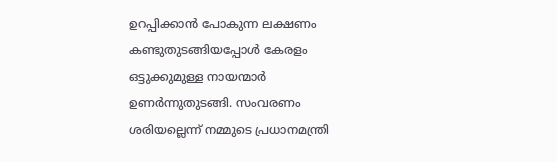ഉറപ്പിക്കാന്‍ പോകുന്ന ലക്ഷണം കണ്ടുതുടങ്ങിയപ്പോള്‍ കേരളം ഒട്ടുക്കുമുള്ള നായന്മാര്‍ ഉണര്‍ന്നുതുടങ്ങി. സംവരണം ശരിയല്ലെന്ന് നമ്മുടെ പ്രധാനമന്ത്രി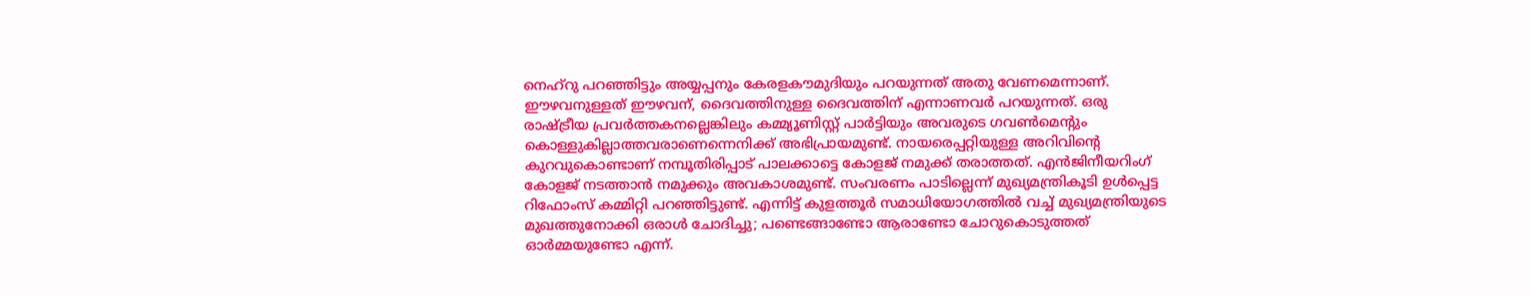നെഹ്‌റു പറഞ്ഞിട്ടും അയ്യപ്പനും കേരളകൗമുദിയും പറയുന്നത് അതു വേണമെന്നാണ്. ഈഴവനുള്ളത് ഈഴവന്, ദൈവത്തിനുള്ള ദൈവത്തിന് എന്നാണവര്‍ പറയുന്നത്. ഒരു രാഷ്‌ട്രീയ പ്രവര്‍ത്തകനല്ലെങ്കിലും കമ്മ്യൂണിസ്റ്റ് പാര്‍ട്ടിയും അവരുടെ ഗവണ്‍മെന്റും കൊള്ളുകില്ലാത്തവരാണെന്നെനിക്ക് അഭിപ്രായമുണ്ട്. നായരെപ്പറ്റിയുള്ള അറിവിന്റെ കുറവുകൊണ്ടാണ് നമ്പൂതിരിപ്പാട് പാലക്കാട്ടെ കോളജ് നമുക്ക് തരാത്തത്. എന്‍ജിനീയറിംഗ് കോളജ് നടത്താന്‍ നമുക്കും അവകാശമുണ്ട്. സംവരണം പാടില്ലെന്ന് മുഖ്യമന്ത്രികൂടി ഉള്‍പ്പെട്ട റിഫോംസ് കമ്മിറ്റി പറഞ്ഞിട്ടുണ്ട്. എന്നിട്ട് കുളത്തൂര്‍ സമാധിയോഗത്തില്‍ വച്ച് മുഖ്യമന്ത്രിയുടെ മുഖത്തുനോക്കി ഒരാള്‍ ചോദിച്ചു; പണ്ടെങ്ങാണ്ടോ ആരാണ്ടോ ചോറുകൊടുത്തത് ഓര്‍മ്മയുണ്ടോ എന്ന്.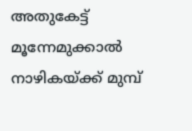അതുകേട്ട് മൂന്നേമുക്കാല്‍ നാഴികയ്‌ക്ക് മുമ്പ്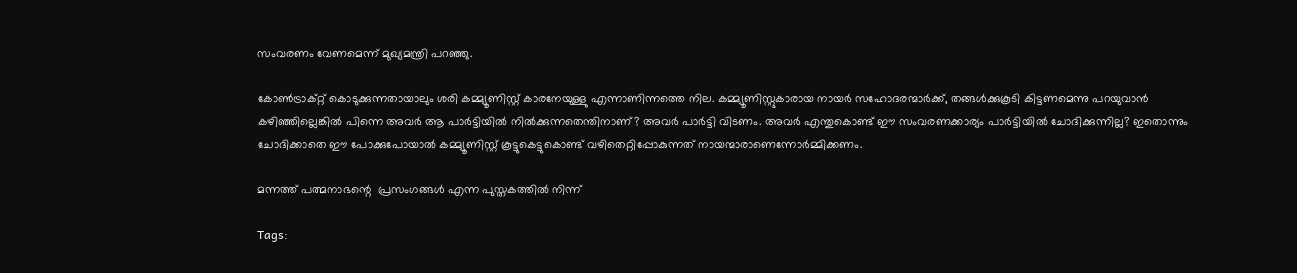സംവരണം വേണമെന്ന് മുഖ്യമന്ത്രി പറഞ്ഞു.

കോണ്‍ട്രാക്റ്റ് കൊടുക്കുന്നതായാലും ശരി കമ്മ്യൂണിസ്റ്റ് കാരനേയുള്ളു എന്നാണിന്നത്തെ നില. കമ്മ്യൂണിസ്റ്റുകാരായ നായര്‍ സഹോദരന്മാര്‍ക്ക്, തങ്ങള്‍ക്കുകൂടി കിട്ടണമെന്നു പറയുവാന്‍ കഴിഞ്ഞില്ലെങ്കില്‍ പിന്നെ അവര്‍ ആ പാര്‍ട്ടിയില്‍ നില്‍ക്കുന്നതെന്തിനാണ്? അവര്‍ പാര്‍ട്ടി വിടണം. അവര്‍ എന്തുകൊണ്ട് ഈ സംവരണക്കാര്യം പാര്‍ട്ടിയില്‍ ചോദിക്കുന്നില്ല? ഇതൊന്നും ചോദിക്കാതെ ഈ പോക്കുപോയാല്‍ കമ്മ്യൂണിസ്റ്റ് കൂട്ടുകെട്ടുകൊണ്ട് വഴിതെറ്റിപ്പോകുന്നത് നായന്മാരാണെന്നോര്‍മ്മിക്കണം.

മന്നത്ത് പത്മനാഭന്റെ  പ്രസംഗങ്ങള്‍ എന്ന പുസ്തകത്തില്‍ നിന്ന്‌

Tags: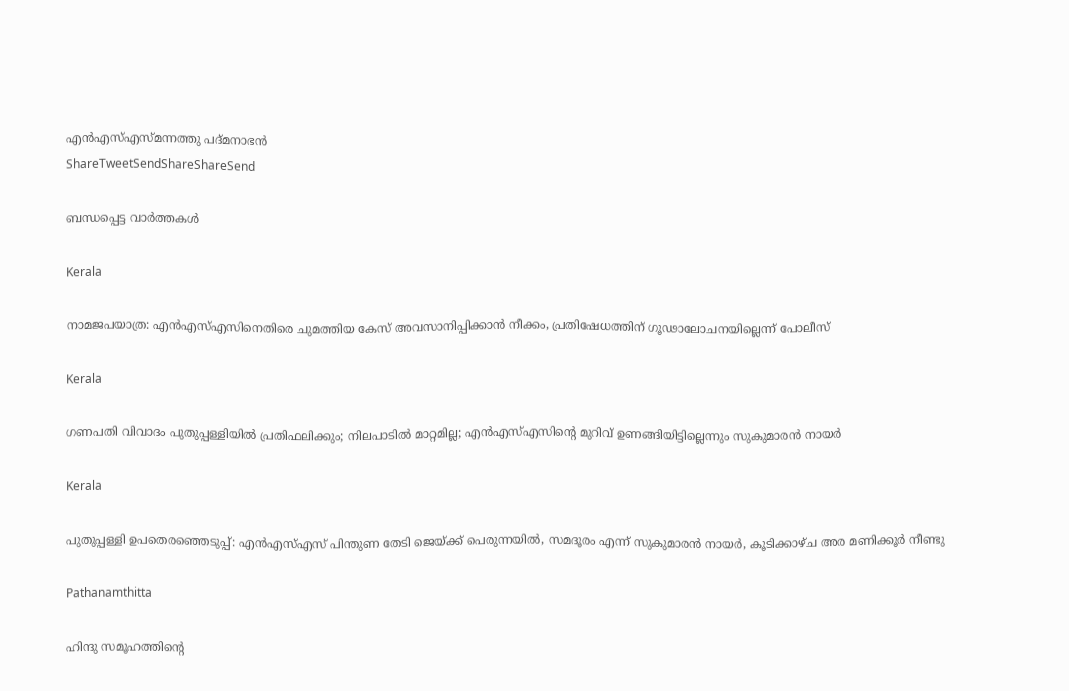എൻ‌എസ്‌എസ്മന്നത്തു പദ്മനാഭന്‍
ShareTweetSendShareShareSend

ബന്ധപ്പെട്ട വാര്‍ത്തകള്‍

Kerala

നാമജപയാത്ര: എൻഎസ്എസിനെതിരെ ചുമത്തിയ കേസ് അവസാനിപ്പിക്കാൻ നീക്കം, പ്രതിഷേധത്തിന് ഗൂഢാലോചനയില്ലെന്ന് പോലീസ്

Kerala

ഗണപതി വിവാദം പുതുപ്പള്ളിയില്‍ പ്രതിഫലിക്കും; നിലപാടില്‍ മാറ്റമില്ല; എന്‍എസ്എസിന്റെ മുറിവ് ഉണങ്ങിയിട്ടില്ലെന്നും സുകുമാരന്‍ നായര്‍

Kerala

പുതുപ്പള്ളി ഉപതെരഞ്ഞെടുപ്പ്: എൻഎസ്എസ് പിന്തുണ തേടി ജെയ്‌ക്ക് പെരുന്നയിൽ, സമദൂരം എന്ന് സുകുമാരൻ നായർ, കൂടിക്കാഴ്ച അര മണിക്കൂർ നീണ്ടു

Pathanamthitta

ഹിന്ദു സമൂഹത്തിന്റെ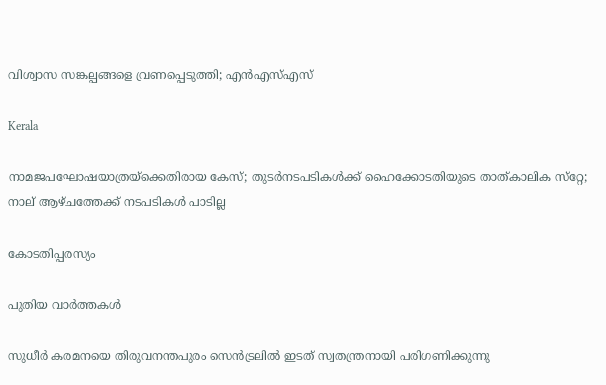വിശ്വാസ സങ്കല്പങ്ങളെ വ്രണപ്പെടുത്തി; എന്‍എസ്എസ്

Kerala

നാമജപഘോഷയാത്രയ്‌ക്കെതിരായ കേസ്; തുടര്‍നടപടികള്‍ക്ക് ഹൈക്കോടതിയുടെ താത്കാലിക സ്‌റ്റേ; നാല് ആഴ്ചത്തേക്ക് നടപടികള്‍ പാടില്ല

കോടതിപ്പരസ്യം

പുതിയ വാര്‍ത്തകള്‍

സുധീര്‍ കരമനയെ തിരുവനന്തപുരം സെന്‍ട്രലില്‍ ഇടത് സ്വതന്ത്രനായി പരിഗണിക്കുന്നു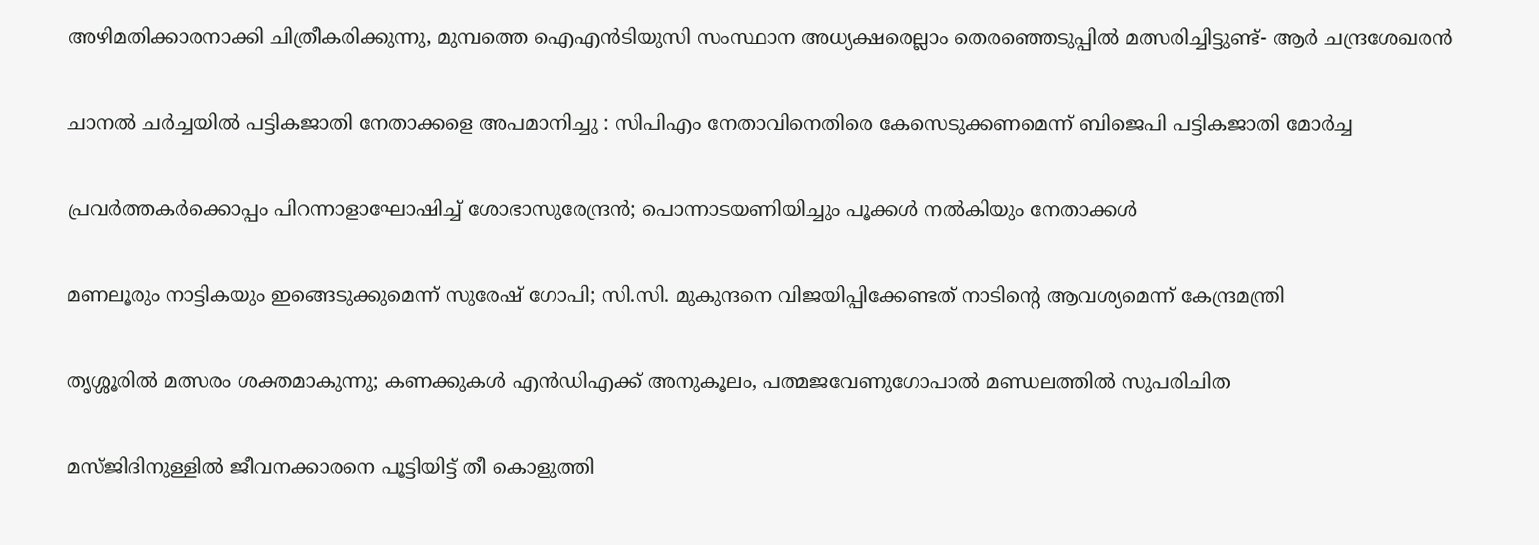അഴിമതിക്കാരനാക്കി ചിത്രീകരിക്കുന്നു, മുമ്പത്തെ ഐഎന്‍ടിയുസി സംസ്ഥാന അധ്യക്ഷരെല്ലാം തെരഞ്ഞെടുപ്പില്‍ മത്സരിച്ചിട്ടുണ്ട്- ആര്‍ ചന്ദ്രശേഖരന്‍

ചാനൽ ചർച്ചയിൽ പട്ടികജാതി നേതാക്കളെ അപമാനിച്ചു : സിപിഎം നേതാവിനെതിരെ കേസെടുക്കണമെന്ന് ബിജെപി പട്ടികജാതി മോർച്ച

പ്രവര്‍ത്തകര്‍ക്കൊപ്പം പിറന്നാളാഘോഷിച്ച് ശോഭാസുരേന്ദ്രന്‍; പൊന്നാടയണിയിച്ചും പൂക്കള്‍ നല്‍കിയും നേതാക്കൾ

മണലൂരും നാട്ടികയും ഇങ്ങെടുക്കുമെന്ന് സുരേഷ് ഗോപി; സി.സി. മുകുന്ദനെ വിജയിപ്പിക്കേണ്ടത് നാടിന്റെ ആവശ്യമെന്ന് കേന്ദ്രമന്ത്രി

തൃശ്ശൂരില്‍ മത്സരം ശക്തമാകുന്നു; കണക്കുകള്‍ എന്‍ഡിഎക്ക് അനുകൂലം, പത്മജവേണുഗോപാൽ മണ്ഡലത്തിൽ സുപരിചിത

മസ്ജിദിനുള്ളിൽ ജീവനക്കാരനെ പൂട്ടിയിട്ട് തീ കൊളുത്തി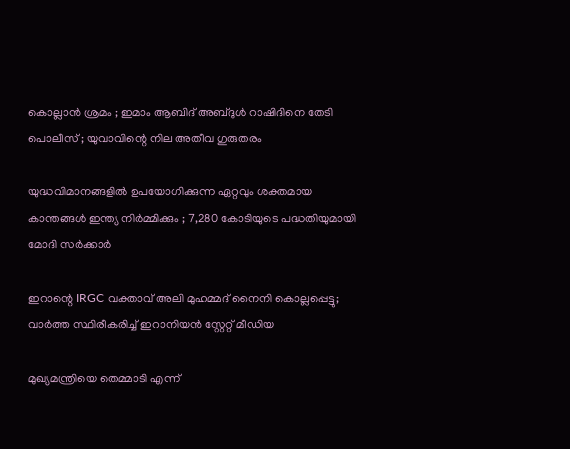കൊല്ലാൻ ശ്രമം ; ഇമാം ആബിദ് അബ്ദുൾ റാഷിദിനെ തേടി പൊലീസ് ; യുവാവിന്റെ നില അതീവ ഗുരുതരം

യുദ്ധവിമാനങ്ങളിൽ ഉപയോഗിക്കുന്ന ഏറ്റവും ശക്തമായ കാന്തങ്ങൾ ഇന്ത്യ നിർമ്മിക്കും ; 7,280 കോടിയുടെ പദ്ധതിയുമായി മോദി സർക്കാർ

ഇറാന്റെ IRGC വക്താവ് അലി മുഹമ്മദ് നൈനി കൊല്ലപ്പെട്ടു; വാർത്ത സ്ഥിരീകരിച്ച് ഇറാനിയൻ സ്റ്റേറ്റ് മീഡിയ

മുഖ്യമന്ത്രിയെ തെമ്മാടി എന്ന്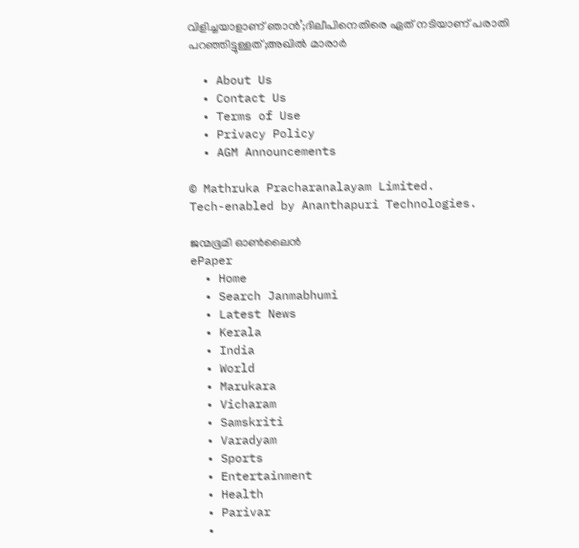വിളിച്ചയാളാണ് ഞാൻ’;ദിലീപിനെതിരെ ഏത് നടിയാണ് പരാതി പറഞ്ഞിട്ടുള്ളത്;അഖിൽ മാരാർ

  • About Us
  • Contact Us
  • Terms of Use
  • Privacy Policy
  • AGM Announcements

© Mathruka Pracharanalayam Limited.
Tech-enabled by Ananthapuri Technologies.

ജന്മഭൂമി ഓണ്‍ലൈന്‍
ePaper
  • Home
  • Search Janmabhumi
  • Latest News
  • Kerala
  • India
  • World
  • Marukara
  • Vicharam
  • Samskriti
  • Varadyam
  • Sports
  • Entertainment
  • Health
  • Parivar
  •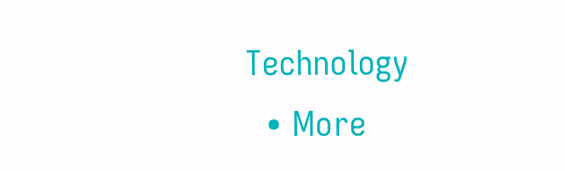Technology
  • More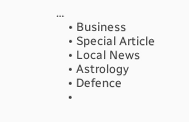…
    • Business
    • Special Article
    • Local News
    • Astrology
    • Defence
    •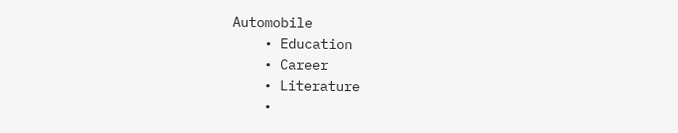Automobile
    • Education
    • Career
    • Literature
    •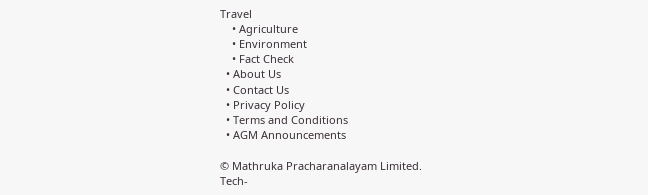Travel
    • Agriculture
    • Environment
    • Fact Check
  • About Us
  • Contact Us
  • Privacy Policy
  • Terms and Conditions
  • AGM Announcements

© Mathruka Pracharanalayam Limited.
Tech-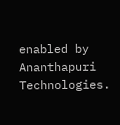enabled by Ananthapuri Technologies.